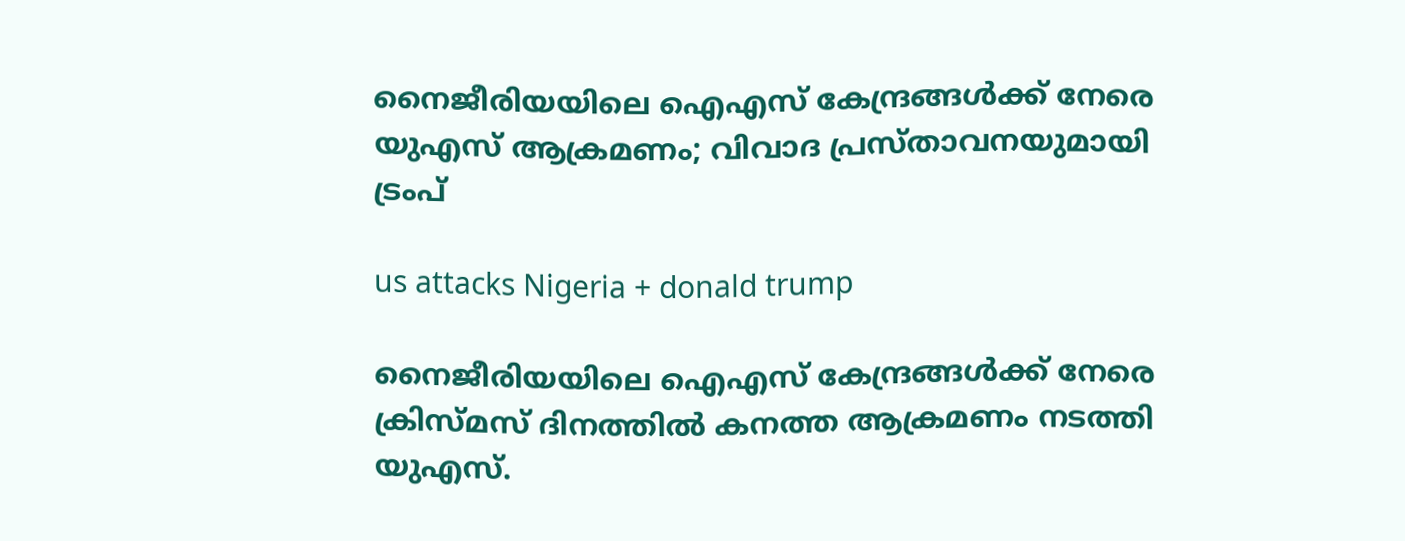നൈജീരിയയിലെ ഐഎസ് കേന്ദ്രങ്ങൾക്ക് നേരെ യുഎസ് ആക്രമണം; വിവാദ പ്രസ്താവനയുമായി ട്രംപ്

us attacks Nigeria + donald trump

നൈജീരിയയിലെ ഐഎസ് കേന്ദ്രങ്ങൾക്ക് നേരെ ക്രിസ്മസ് ദിനത്തിൽ കനത്ത ആക്രമണം നടത്തി യുഎസ്.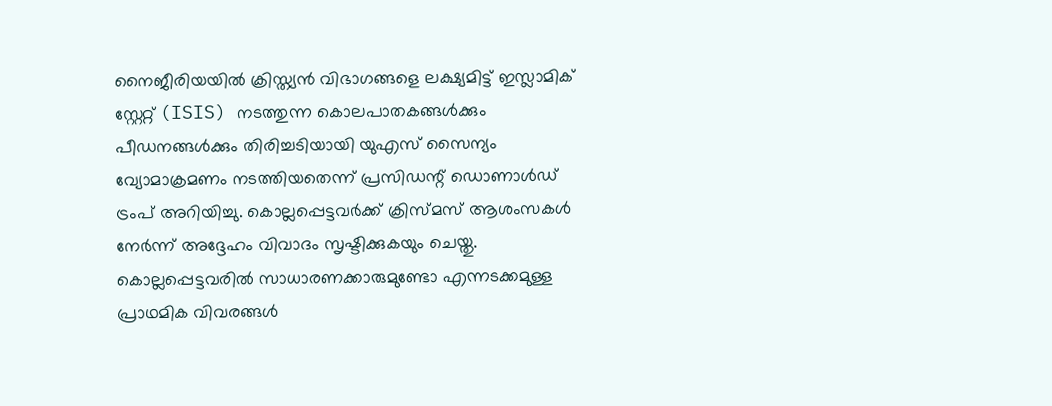നൈജീരിയയിൽ ക്രിസ്ത്യൻ വിഭാഗങ്ങളെ ലക്ഷ്യമിട്ട് ഇസ്ലാമിക് സ്റ്റേറ്റ് (ISIS) നടത്തുന്ന കൊലപാതകങ്ങൾക്കും പീഡനങ്ങൾക്കും തിരിച്ചടിയായി യുഎസ് സൈന്യം വ്യോമാക്രമണം നടത്തിയതെന്ന് പ്രസിഡന്റ് ഡൊണാൾഡ് ട്രംപ് അറിയിച്ചു. കൊല്ലപ്പെട്ടവർക്ക് ക്രിസ്മസ് ആശംസകൾ നേർന്ന് അദ്ദേഹം വിവാദം സൃഷ്ടിക്കുകയും ചെയ്തു. കൊല്ലപ്പെട്ടവരിൽ സാധാരണക്കാരുമുണ്ടോ എന്നടക്കമുള്ള പ്രാഥമിക വിവരങ്ങൾ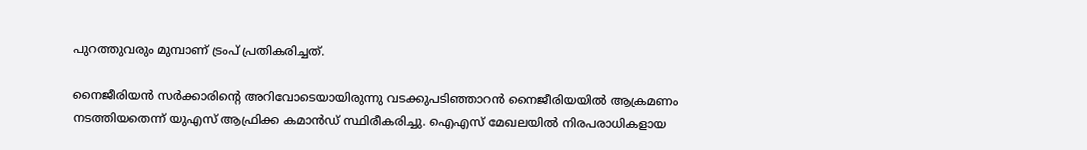പുറത്തുവരും മുമ്പാണ് ട്രംപ് പ്രതികരിച്ചത്.

നൈജീരിയൻ സർക്കാരിന്റെ അറിവോടെയായിരുന്നു വടക്കുപടിഞ്ഞാറൻ നൈജീരിയയിൽ ആക്രമണം നടത്തിയതെന്ന് യുഎസ് ആഫ്രിക്ക കമാൻഡ് സ്ഥിരീകരിച്ചു. ഐഎസ്‌ മേഖലയിൽ നിരപരാധികളായ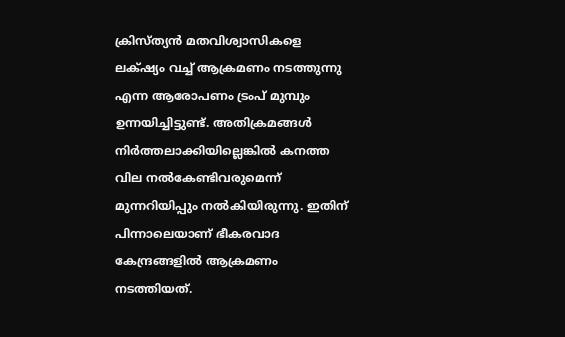ക്രിസ്ത്യൻ മതവിശ്വാസികളെ ലക്‌ഷ്യം വച്ച് ആക്രമണം നടത്തുന്നു എന്ന ആരോപണം ട്രംപ് മുമ്പും ഉന്നയിച്ചിട്ടുണ്ട്. അതിക്രമങ്ങൾ നിർത്തലാക്കിയില്ലെങ്കിൽ കനത്ത വില നൽകേണ്ടിവരുമെന്ന് മുന്നറിയിപ്പും നൽകിയിരുന്നു. ഇതിന് പിന്നാലെയാണ് ഭീകരവാദ കേന്ദ്രങ്ങളിൽ ആക്രമണം നടത്തിയത്.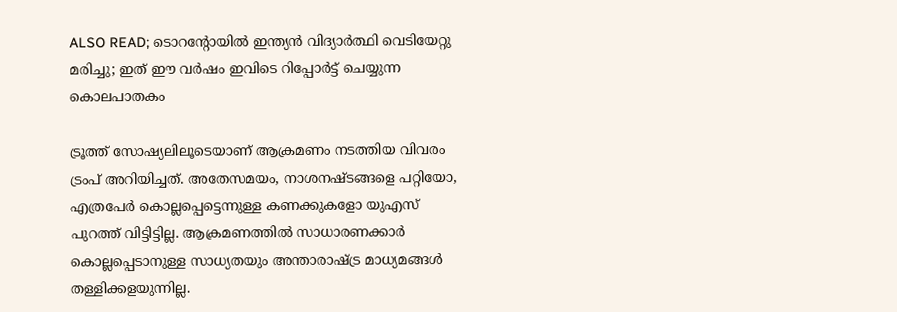ALSO READ; ടൊറന്റോയിൽ ഇന്ത്യൻ വിദ്യാർത്ഥി വെടിയേറ്റു മരിച്ചു; ഇത് ഈ വർഷം ഇവിടെ റിപ്പോർട്ട് ചെയ്യുന്ന കൊലപാതകം

ട്രൂത്ത് സോഷ്യലിലൂടെയാണ് ആക്രമണം നടത്തിയ വിവരം ട്രംപ് അറിയിച്ചത്. അതേസമയം, നാശനഷ്ടങ്ങളെ പറ്റിയോ, എത്രപേർ കൊല്ലപ്പെട്ടെന്നുള്ള കണക്കുകളോ യുഎസ് പുറത്ത് വിട്ടിട്ടില്ല. ആക്രമണത്തിൽ സാധാരണക്കാർ കൊല്ലപ്പെടാനുള്ള സാധ്യതയും അന്താരാഷ്ട്ര മാധ്യമങ്ങൾ തള്ളിക്കളയുന്നില്ല.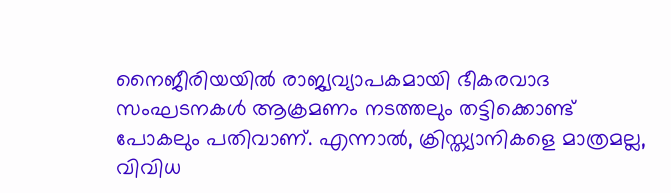നൈജീരിയയിൽ രാജ്യവ്യാപകമായി ഭീകരവാദ സംഘടനകൾ ആക്രമണം നടത്തലും തട്ടിക്കൊണ്ട് പോകലും പതിവാണ്. എന്നാൽ, ക്രിസ്ത്യാനികളെ മാത്രമല്ല, വിവിധ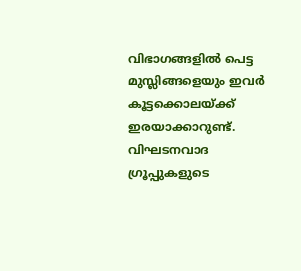വിഭാഗങ്ങളിൽ പെട്ട മുസ്ലിങ്ങളെയും ഇവർ കൂട്ടക്കൊലയ്ക്ക് ഇരയാക്കാറുണ്ട്. വിഘടനവാദ ഗ്രൂപ്പുകളുടെ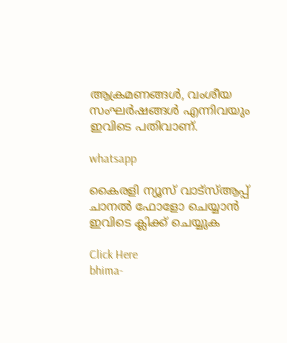ആക്രമണങ്ങൾ, വംശീയ സംഘർഷങ്ങൾ എന്നിവയും ഇവിടെ പതിവാണ്.

whatsapp

കൈരളി ന്യൂസ് വാട്‌സ്ആപ്പ് ചാനല്‍ ഫോളോ ചെയ്യാന്‍ ഇവിടെ ക്ലിക്ക് ചെയ്യുക

Click Here
bhima-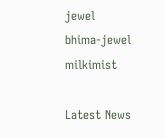jewel
bhima-jewel
milkimist

Latest News